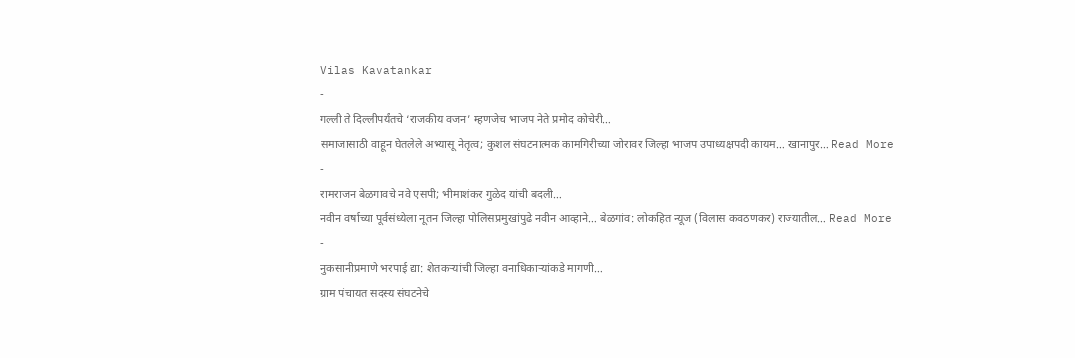Vilas Kavatankar
-
गल्ली ते दिल्लीपर्यंतचे ‘राजकीय वजन’ म्हणजेच भाजप नेते प्रमोद कोचेरी…
समाजासाठी वाहून घेतलेले अभ्यासू नेतृत्व; कुशल संघटनात्मक कामगिरीच्या जोरावर जिल्हा भाजप उपाध्यक्षपदी कायम… खानापुर… Read More
-
रामराजन बेळगावचे नवे एसपी; भीमाशंकर गुळेद यांची बदली…
नवीन वर्षाच्या पूर्वसंध्येला नूतन जिल्हा पोलिसप्रमुखांपुढे नवीन आव्हाने… बेळगांव: लोकहित न्यूज (विलास कवठणकर) राज्यातील… Read More
-
नुकसानीप्रमाणे भरपाई द्या: शेतकऱ्यांची जिल्हा वनाधिकाऱ्यांकडे मागणी…
ग्राम पंचायत सदस्य संघटनेचे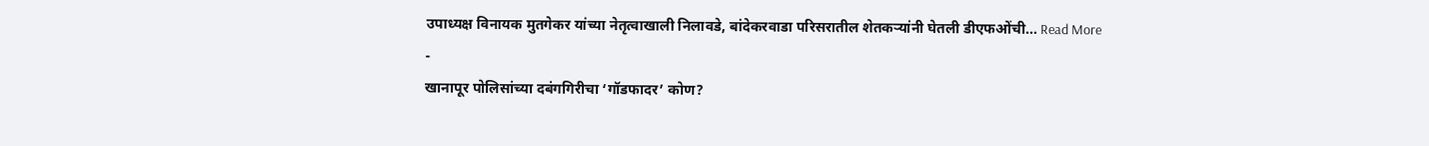उपाध्यक्ष विनायक मुतगेकर यांच्या नेतृत्वाखाली निलावडे, बांदेकरवाडा परिसरातील शेतकऱ्यांनी घेतली डीएफओंची… Read More
-
खानापूर पोलिसांच्या दबंगगिरीचा ‘गॉडफादर’ कोण?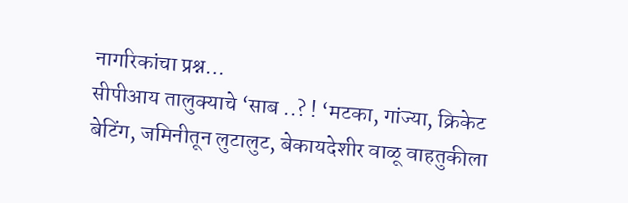नागरिकांचा प्रश्न…
सीपीआय तालुक्याचे ‘साब ..? ! ‘मटका, गांज्या, क्रिकेट बेटिंग, जमिनीतून लुटालुट, बेकायदेशीर वाळू वाहतुकीला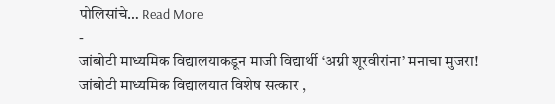पोलिसांचे… Read More
-
जांबोटी माध्यमिक विद्यालयाकडून माजी विद्यार्थी ‘अग्नी शूरवीरांना’ मनाचा मुजरा!
जांबोटी माध्यमिक विद्यालयात विशेष सत्कार ,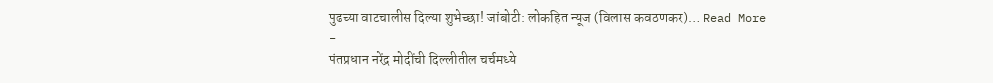पुढच्या वाटचालीस दिल्या शुभेच्छा! जांबोटी: लोकहित न्यूज (विलास कवठणकर)… Read More
-
पंतप्रधान नरेंद्र मोदींची दिल्लीतील चर्चमध्ये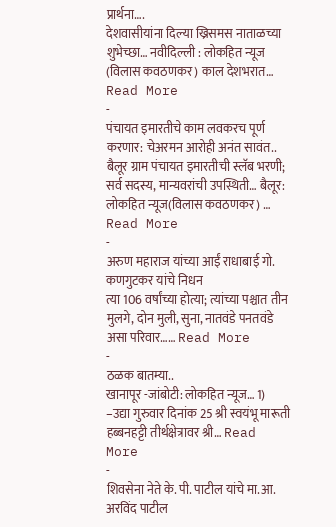प्रार्थना….
देशवासीयांना दिल्या ख्रिसमस नाताळच्या शुभेच्छा… नवीदिल्ली : लोकहित न्यूज (विलास कवठणकर) काल देशभरात… Read More
-
पंचायत इमारतीचे काम लवकरच पूर्ण करणार: चेअरमन आरोही अनंत सावंत..
बैलूर ग्राम पंचायत इमारतीची स्लॅब भरणी; सर्व सदस्य, मान्यवरांची उपस्थिती… बैलूर: लोकहित न्यूज(विलास कवठणकर) … Read More
-
अरुण महाराज यांच्या आईं राधाबाई गो. कणगुटकर यांचे निधन
त्या 106 वर्षांच्या होत्या; त्यांच्या पश्चात तीन मुलगे, दोन मुली, सुना, नातवंडे पनतवंडे असा परिवार…… Read More
-
ठळक बातम्या..
खानापूर -जांबोटी: लोकहित न्यूज… 1) –उद्या गुरुवार दिनांक 25 श्री स्वयंभू मारूती हब्बनहट्टी तीर्थक्षेत्रावर श्री… Read More
-
शिवसेना नेते के. पी. पाटील यांचे मा.आ. अरविंद पाटील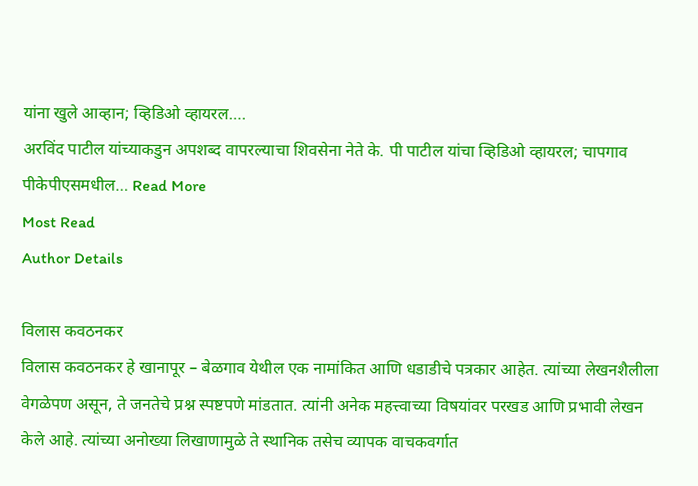यांना खुले आव्हान; व्हिडिओ व्हायरल….
अरविंद पाटील यांच्याकडुन अपशब्द वापरल्याचा शिवसेना नेते के. पी पाटील यांचा व्हिडिओ व्हायरल; चापगाव पीकेपीएसमधील… Read More
Most Read
Author Details

विलास कवठनकर
विलास कवठनकर हे खानापूर – बेळगाव येथील एक नामांकित आणि धडाडीचे पत्रकार आहेत. त्यांच्या लेखनशैलीला वेगळेपण असून, ते जनतेचे प्रश्न स्पष्टपणे मांडतात. त्यांनी अनेक महत्त्वाच्या विषयांवर परखड आणि प्रभावी लेखन केले आहे. त्यांच्या अनोख्या लिखाणामुळे ते स्थानिक तसेच व्यापक वाचकवर्गात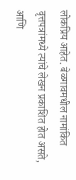लोकप्रिय आहेत. बेळगावमधील नामांकित वृत्तपत्रांमध्ये त्यांचे लेखन प्रकाशित होत असते, आणि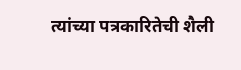त्यांच्या पत्रकारितेची शैली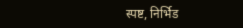स्पष्ट, निर्भिड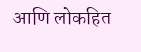आणि लोकहित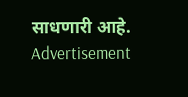साधणारी आहे.
Advertisement